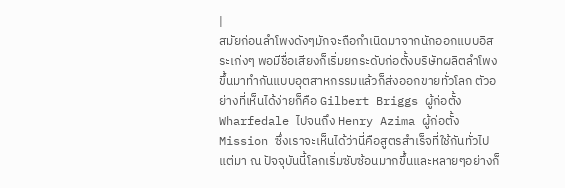|
สมัยก่อนลำโพงดังๆมักจะถือกำเนิดมาจากนักออกแบบอิสระเก่งๆ พอมีชื่อเสียงก็เริ่มยกระดับก่อตั้งบริษัทผลิตลำโพงขึ้นมาทำกันแบบอุตสาหกรรมแล้วก็ส่งออกขายทั่วโลก ตัวอย่างที่เห็นได้ง่ายก็คือ Gilbert Briggs ผู้ก่อตั้ง Wharfedale ไปจนถึง Henry Azima ผู้ก่อตั้ง Mission ซึ่งเราจะเห็นได้ว่านี่คือสูตรสำเร็จที่ใช้กันทั่วไป แต่มา ณ ปัจจุบันนี้โลกเริ่มซับซ้อนมากขึ้นและหลายๆอย่างก็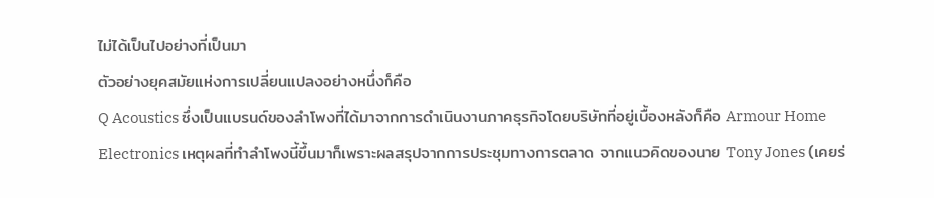ไม่ได้เป็นไปอย่างที่เป็นมา
ตัวอย่างยุคสมัยแห่งการเปลี่ยนแปลงอย่างหนึ่งก็คือ
Q Acoustics ซึ่งเป็นแบรนด์ของลำโพงที่ได้มาจากการดำเนินงานภาคธุรกิจโดยบริษัทที่อยู่เบื้องหลังก็คือ Armour Home Electronics เหตุผลที่ทำลำโพงนี้ขึ้นมาก็เพราะผลสรุปจากการประชุมทางการตลาด จากแนวคิดของนาย Tony Jones (เคยร่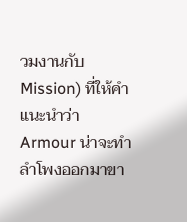วมงานกับ Mission) ที่ให้คำแนะนำว่า Armour น่าจะทำลำโพงออกมาขา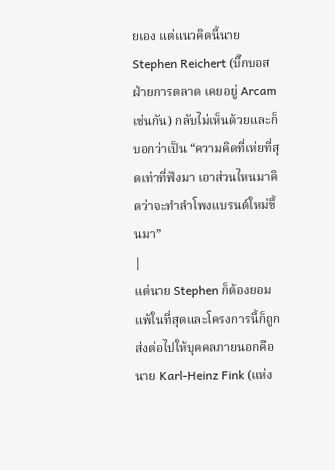ยเอง แต่แนวคิดนี้นาย Stephen Reichert (บิ๊กบอสฝ่ายการตลาด เคยอยู่ Arcam เช่นกัน) กลับไม่เห็นด้วยและก็บอกว่าเป็น “ความคิดที่เห่ยที่สุดเท่าที่ฟังมา เอาส่วนไหนมาคิดว่าจะทำลำโพงแบรนด์ใหม่ขึ้นมา”
|
แต่นาย Stephen ก็ต้องยอมแพ้ในที่สุดและโครงการนี้ก็ถูกส่งต่อไปให้บุคคลภายนอกคือนาย Karl-Heinz Fink (แห่ง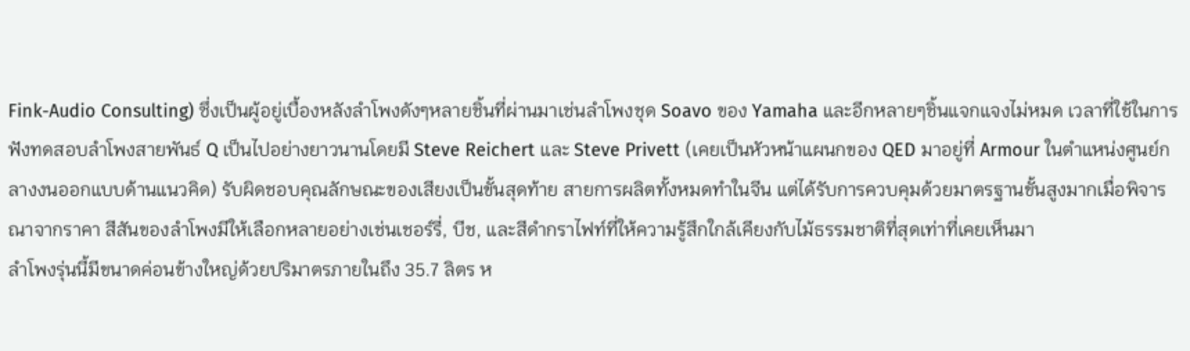Fink-Audio Consulting) ซึ่งเป็นผู้อยู่เบื้องหลังลำโพงดังๆหลายชิ้นที่ผ่านมาเช่นลำโพงชุด Soavo ของ Yamaha และอีกหลายๆชิ้นแจกแจงไม่หมด เวลาที่ใช้ในการฟังทดสอบลำโพงสายพันธ์ Q เป็นไปอย่างยาวนานโดยมี Steve Reichert และ Steve Privett (เคยเป็นหัวหน้าแผนกของ QED มาอยู่ที่ Armour ในตำแหน่งศูนย์กลางงนออกแบบด้านแนวคิด) รับผิดชอบคุณลักษณะของเสียงเป็นขั้นสุดท้าย สายการผลิตทั้งหมดทำในจีน แต่ได้รับการควบคุมด้วยมาตรฐานขั้นสูงมากเมื่อพิจารณาจากราคา สีสันของลำโพงมีให้เลือกหลายอย่างเช่นเชอร์รี่, บีช, และสีดำกราไฟท์ที่ให้ความรู้สึกใกล้เคียงกับไม้ธรรมชาติที่สุดเท่าที่เคยเห็นมา
ลำโพงรุ่นนี้มีขนาดค่อนข้างใหญ่ด้วยปริมาตรภายในถึง 35.7 ลิตร ห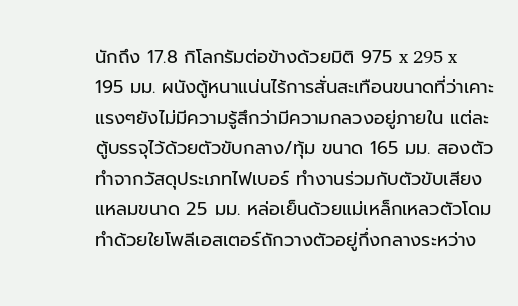นักถึง 17.8 กิโลกรัมต่อข้างด้วยมิติ 975 x 295 x 195 มม. ผนังตู้หนาแน่นไร้การสั่นสะเทือนขนาดที่ว่าเคาะแรงๆยังไม่มีความรู้สึกว่ามีความกลวงอยู่ภายใน แต่ละตู้บรรจุไว้ด้วยตัวขับกลาง/ทุ้ม ขนาด 165 มม. สองตัวทำจากวัสดุประเภทไฟเบอร์ ทำงานร่วมกับตัวขับเสียงแหลมขนาด 25 มม. หล่อเย็นด้วยแม่เหล็กเหลวตัวโดมทำด้วยใยโพลีเอสเตอร์ถักวางตัวอยู่กึ่งกลางระหว่าง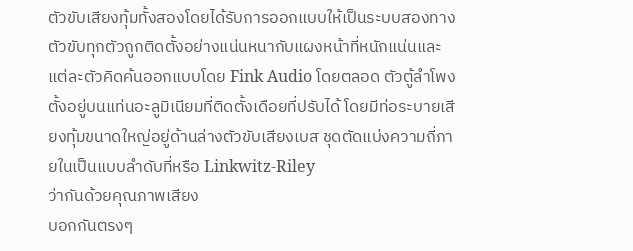ตัวขับเสียงทุ้มทั้งสองโดยได้รับการออกแบบให้เป็นระบบสองทาง ตัวขับทุกตัวถูกติดตั้งอย่างแน่นหนากับแผงหน้าที่หนักแน่นและแต่ละตัวคิดค้นออกแบบโดย Fink Audio โดยตลอด ตัวตู้ลำโพงตั้งอยู่บนแท่นอะลูมิเนียมที่ติดตั้งเดือยที่ปรับได้ โดยมีท่อระบายเสียงทุ้มขนาดใหญ่อยู่ด้านล่างตัวขับเสียงเบส ชุดตัดแบ่งความถี่ภายในเป็นแบบลำดับที่หรือ Linkwitz-Riley
ว่ากันด้วยคุณภาพเสียง
บอกกันตรงๆ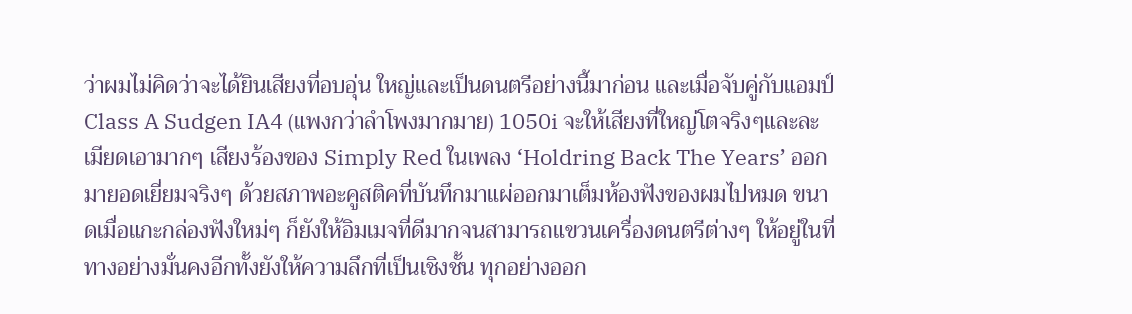ว่าผมไม่คิดว่าจะได้ยินเสียงที่อบอุ่น ใหญ่และเป็นดนตรีอย่างนี้มาก่อน และเมื่อจับคู่กับแอมป์ Class A Sudgen IA4 (แพงกว่าลำโพงมากมาย) 1050i จะให้เสียงที่ใหญ่โตจริงๆและละเมียดเอามากๆ เสียงร้องของ Simply Red ในเพลง ‘Holdring Back The Years’ ออกมายอดเยี่ยมจริงๆ ด้วยสภาพอะคูสติคที่บันทึกมาแผ่ออกมาเต็มห้องฟังของผมไปหมด ขนาดเมื่อแกะกล่องฟังใหม่ๆ ก็ยังให้อิมเมจที่ดีมากจนสามารถแขวนเครื่องดนตรีต่างๆ ให้อยู่ในที่ทางอย่างมั่นคงอีกทั้งยังให้ความลึกที่เป็นเชิงชั้น ทุกอย่างออก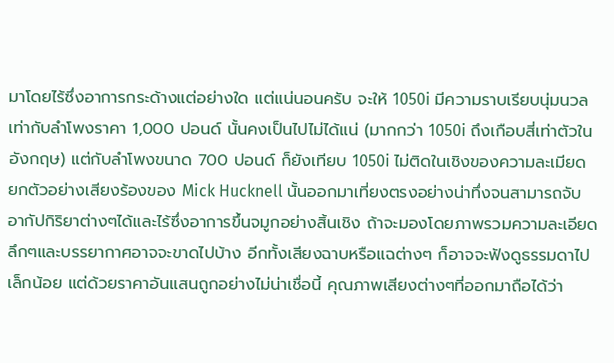มาโดยไร้ซึ่งอาการกระด้างแต่อย่างใด แต่แน่นอนครับ จะให้ 1050i มีความราบเรียบนุ่มนวลเท่ากับลำโพงราคา 1,000 ปอนด์ นั้นคงเป็นไปไม่ได้แน่ (มากกว่า 1050i ถึงเกือบสี่เท่าตัวในอังกฤษ) แต่กับลำโพงขนาด 700 ปอนด์ ก็ยังเทียบ 1050i ไม่ติดในเชิงของความละเมียด ยกตัวอย่างเสียงร้องของ Mick Hucknell นั้นออกมาเที่ยงตรงอย่างน่าทึ่งจนสามารถจับอากัปกิริยาต่างๆได้และไร้ซึ่งอาการขึ้นจมูกอย่างสิ้นเชิง ถ้าจะมองโดยภาพรวมความละเอียดลึกๆและบรรยากาศอาจจะขาดไปบ้าง อีกทั้งเสียงฉาบหรือแฉต่างๆ ก็อาจจะฟังดูธรรมดาไปเล็กน้อย แต่ด้วยราคาอันแสนถูกอย่างไม่น่าเชื่อนี้ คุณภาพเสียงต่างๆที่ออกมาถือได้ว่า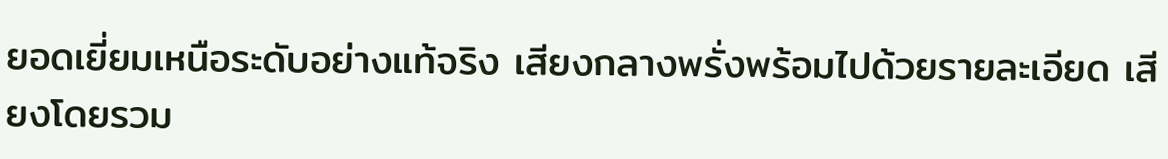ยอดเยี่ยมเหนือระดับอย่างแท้จริง เสียงกลางพรั่งพร้อมไปด้วยรายละเอียด เสียงโดยรวม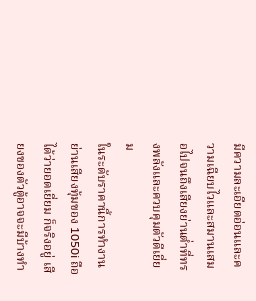มีความละเอียดอ่อนและความเฉียบไวและสมานเสมอไปจนถึงเสียงย่านต่ำที่ทรงพลังและควบคุมตัวดีเยี่ยม
ในระดับราคานี้การทำงานย่านเสียงทุ้มของ 1050i ถือได้ว่ายอดเยี่ยม ก็จริงอยู่ เสียงของตัวตู้อาจจะมีบ้างทำ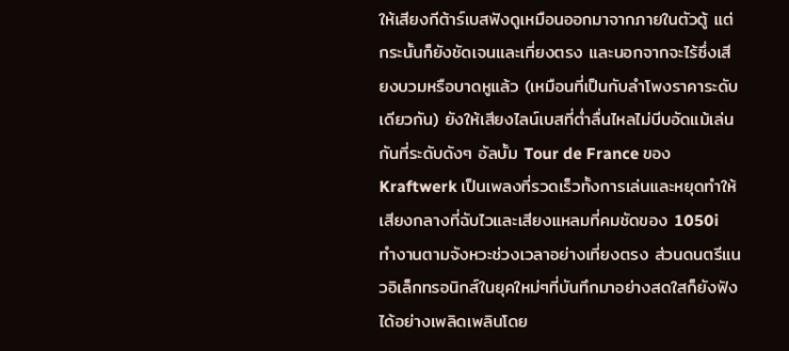ให้เสียงกีต้าร์เบสฟังดูเหมือนออกมาจากภายในตัวตู้ แต่กระนั้นก็ยังชัดเจนและเที่ยงตรง และนอกจากจะไร้ซึ่งเสียงบวมหรือบาดหูแล้ว (เหมือนที่เป็นกับลำโพงราคาระดับเดียวกัน) ยังให้เสียงไลน์เบสที่ต่ำลื่นไหลไม่บีบอัดแม้เล่นกันที่ระดับดังๆ อัลบั้ม Tour de France ของ Kraftwerk เป็นเพลงที่รวดเร็วทั้งการเล่นและหยุดทำให้เสียงกลางที่ฉับไวและเสียงแหลมที่คมชัดของ 1050i ทำงานตามจังหวะช่วงเวลาอย่างเที่ยงตรง ส่วนดนตรีแนวอิเล็กทรอนิกส์ในยุคใหม่ๆที่บันทึกมาอย่างสดใสก็ยังฟังได้อย่างเพลิดเพลินโดย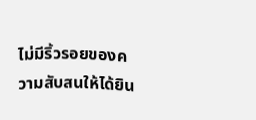ไม่มีริ้วรอยของความสับสนให้ได้ยิน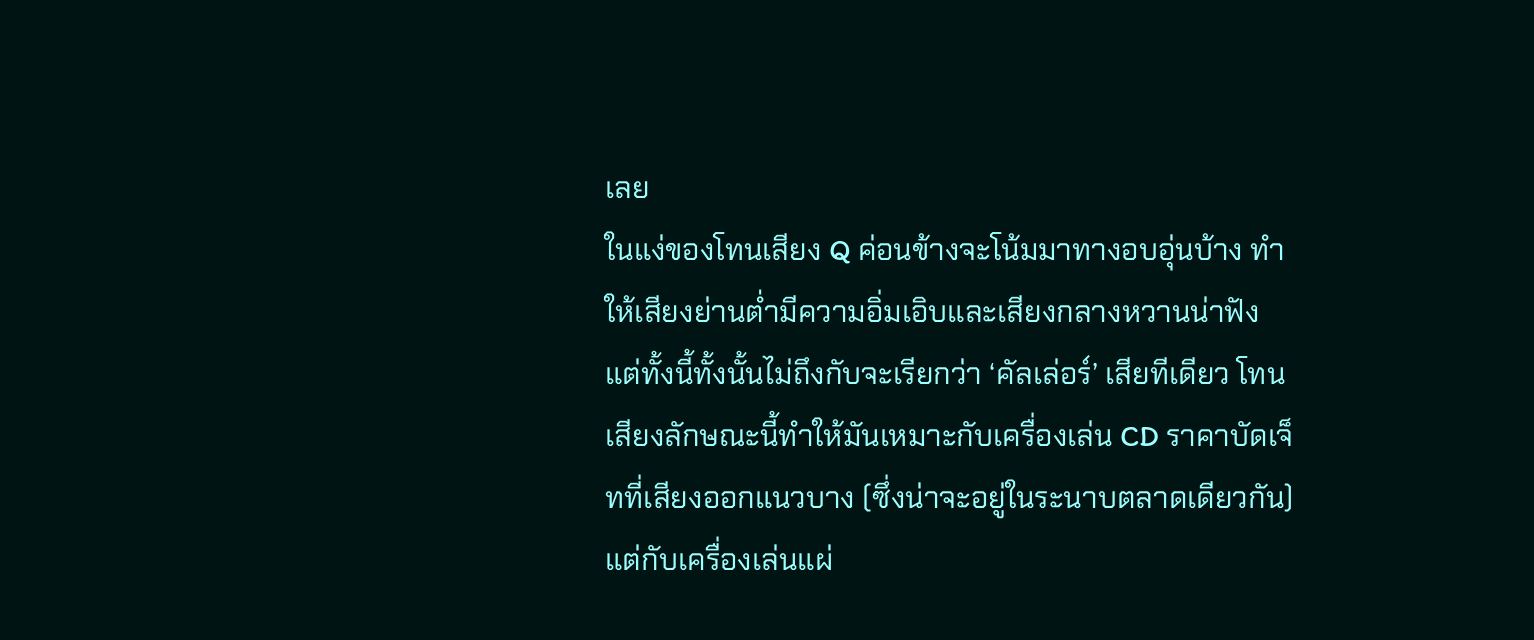เลย
ในแง่ของโทนเสียง Q ค่อนข้างจะโน้มมาทางอบอุ่นบ้าง ทำให้เสียงย่านต่ำมีความอิ่มเอิบและเสียงกลางหวานน่าฟัง แต่ทั้งนี้ทั้งนั้นไม่ถึงกับจะเรียกว่า ‘คัลเล่อร์’ เสียทีเดียว โทนเสียงลักษณะนี้ทำให้มันเหมาะกับเครื่องเล่น CD ราคาบัดเจ็ทที่เสียงออกแนวบาง (ซึ่งน่าจะอยู่ในระนาบตลาดเดียวกัน) แต่กับเครื่องเล่นแผ่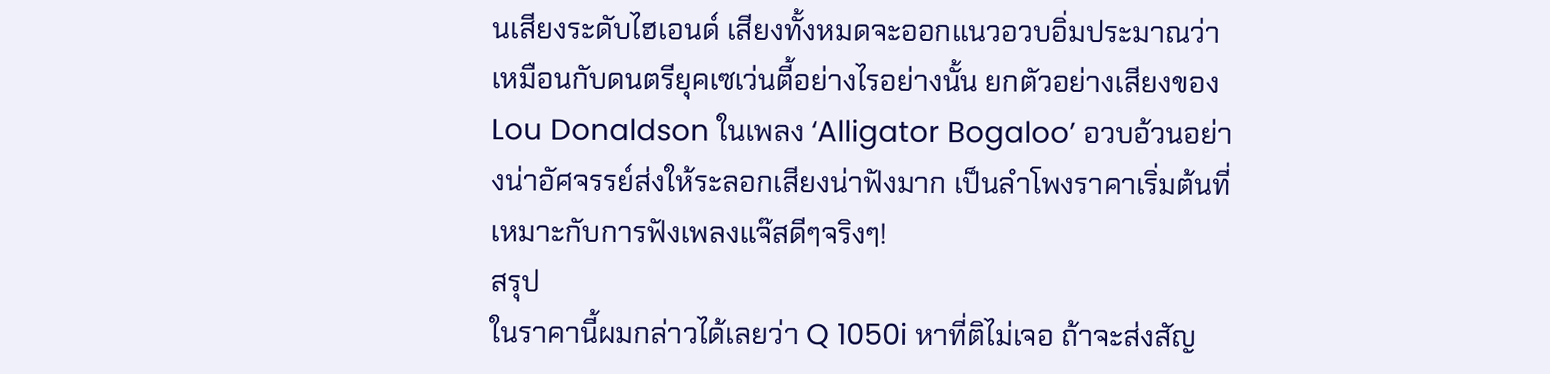นเสียงระดับไฮเอนด์ เสียงทั้งหมดจะออกแนวอวบอิ่มประมาณว่าเหมือนกับดนตรียุคเซเว่นตี้อย่างไรอย่างนั้น ยกตัวอย่างเสียงของ Lou Donaldson ในเพลง ‘Alligator Bogaloo’ อวบอ้วนอย่างน่าอัศจรรย์ส่งให้ระลอกเสียงน่าฟังมาก เป็นลำโพงราคาเริ่มต้นที่เหมาะกับการฟังเพลงแจ๊สดีๆจริงๆ!
สรุป
ในราคานี้ผมกล่าวได้เลยว่า Q 1050i หาที่ติไม่เจอ ถ้าจะส่งสัญ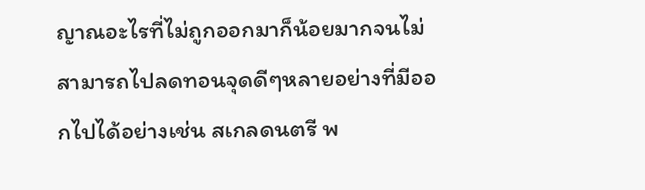ญาณอะไรที่ไม่ถูกออกมาก็น้อยมากจนไม่สามารถไปลดทอนจุดดีๆหลายอย่างที่มีออกไปได้อย่างเช่น สเกลดนตรี พ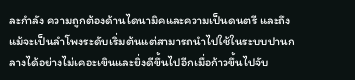ละกำลัง ความถูกต้องด้านไดนามิคและความเป็นดนตรี และถึงแม้จะเป็นลำโพงระดับเริ่มต้นแต่สามารถนำไปใช้ในระบบปานกลางได้อย่างไม่เคอะเขินและยิ่งดีขึ้นไปอีกเมื่อก้าวขึ้นไปจับ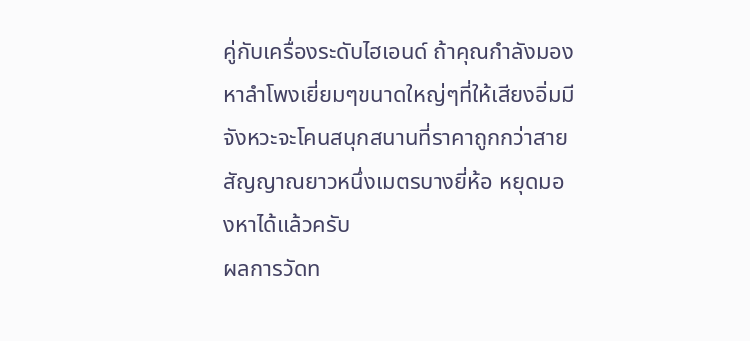คู่กับเครื่องระดับไฮเอนด์ ถ้าคุณกำลังมองหาลำโพงเยี่ยมๆขนาดใหญ่ๆที่ให้เสียงอิ่มมีจังหวะจะโคนสนุกสนานที่ราคาถูกกว่าสายสัญญาณยาวหนึ่งเมตรบางยี่ห้อ หยุดมองหาได้แล้วครับ
ผลการวัดท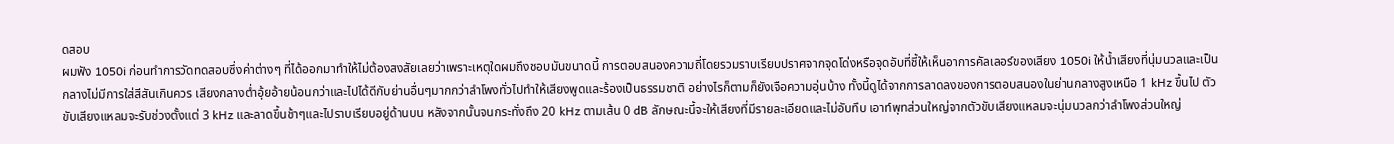ดสอบ
ผมฟัง 1050i ก่อนทำการวัดทดสอบซึ่งค่าต่างๆ ที่ได้ออกมาทำให้ไม่ต้องสงสัยเลยว่าเพราะเหตุใดผมถึงชอบมันขนาดนี้ การตอบสนองความถี่โดยรวมราบเรียบปราศจากจุดโด่งหรือจุดอับที่ชี้ให้เห็นอาการคัลเลอร์ของเสียง 1050i ให้น้ำเสียงที่นุ่มนวลและเป็นกลางไม่มีการใส่สีสันเกินควร เสียงกลางต่ำอุ้ยอ้ายน้อนกว่าและไปได้ดีกับย่านอื่นๆมากกว่าลำโพงทั่วไปทำให้เสียงพูดและร้องเป็นธรรมชาติ อย่างไรก็ตามก็ยังเจือความอุ่นบ้าง ทั้งนี้ดูได้จากการลาดลงของการตอบสนองในย่านกลางสูงเหนือ 1 kHz ขึ้นไป ตัวขับเสียงแหลมจะรับช่วงตั้งแต่ 3 kHz และลาดขึ้นช้าๆและไปราบเรียบอยู่ด้านบน หลังจากนั้นจนกระทั่งถึง 20 kHz ตามเส้น 0 dB ลักษณะนี้จะให้เสียงที่มีรายละเอียดและไม่อับทึบ เอาท์พุทส่วนใหญ่จากตัวขับเสียงแหลมจะนุ่มนวลกว่าลำโพงส่วนใหญ่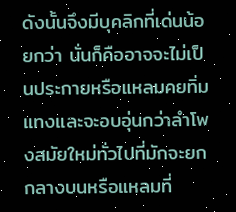ดังนั้นจึงมีบุคลิกที่เด่นน้อยกว่า นั่นก็คืออาจจะไม่เป็นประกายหรือแหลมคยทิ่มแทงและจะอบอุ่นกว่าลำโพงสมัยใหม่ทั่วไปที่มักจะยกกลางบนหรือแหลมที่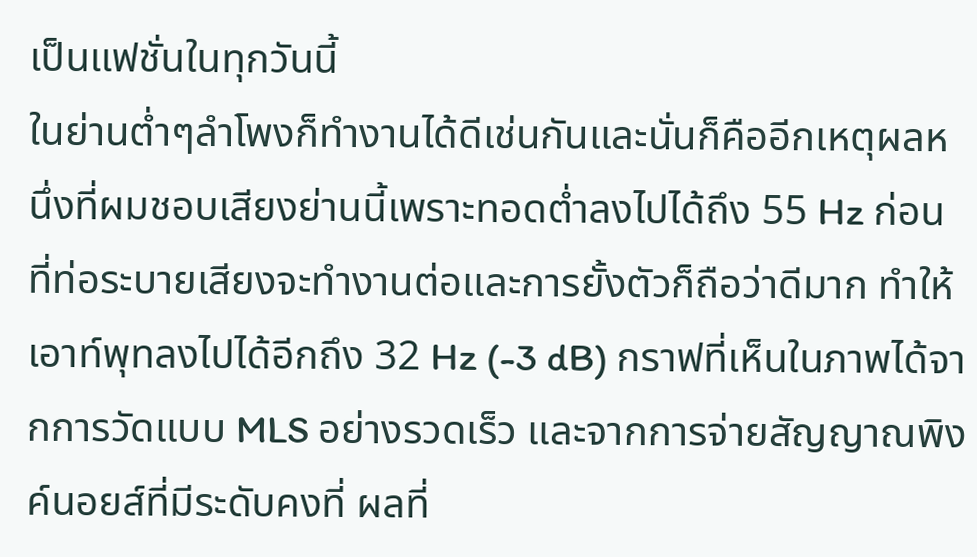เป็นแฟชั่นในทุกวันนี้
ในย่านต่ำๆลำโพงก็ทำงานได้ดีเช่นกันและนั่นก็คืออีกเหตุผลหนึ่งที่ผมชอบเสียงย่านนี้เพราะทอดต่ำลงไปได้ถึง 55 Hz ก่อนที่ท่อระบายเสียงจะทำงานต่อและการยั้งตัวก็ถือว่าดีมาก ทำให้เอาท์พุทลงไปได้อีกถึง 32 Hz (-3 dB) กราฟที่เห็นในภาพได้จากการวัดแบบ MLS อย่างรวดเร็ว และจากการจ่ายสัญญาณพิงค์นอยส์ที่มีระดับคงที่ ผลที่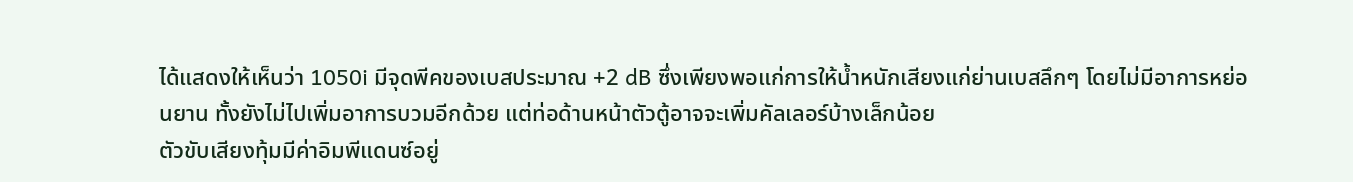ได้แสดงให้เห็นว่า 1050i มีจุดพีคของเบสประมาณ +2 dB ซึ่งเพียงพอแก่การให้น้ำหนักเสียงแก่ย่านเบสลึกๆ โดยไม่มีอาการหย่อนยาน ทั้งยังไม่ไปเพิ่มอาการบวมอีกด้วย แต่ท่อด้านหน้าตัวตู้อาจจะเพิ่มคัลเลอร์บ้างเล็กน้อย
ตัวขับเสียงทุ้มมีค่าอิมพีแดนซ์อยู่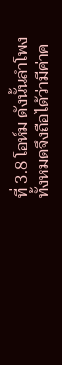ที่ 3.8 โอห์ม ดังนั้นลำโพงทั้งหมดจึงถือได้ว่ามีค่าค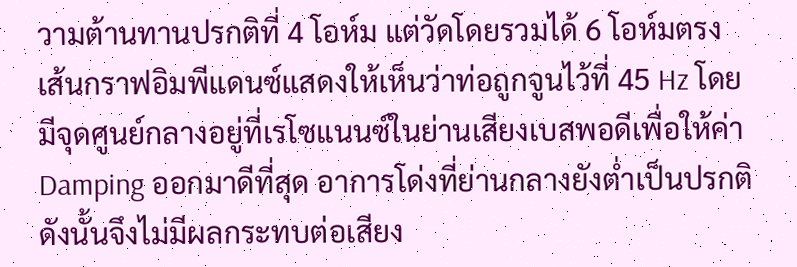วามต้านทานปรกติที่ 4 โอห์ม แต่วัดโดยรวมได้ 6 โอห์มตรง เส้นกราฟอิมพีแดนซ์แสดงให้เห็นว่าท่อถูกจูนไว้ที่ 45 Hz โดยมีจุดศูนย์กลางอยู่ที่เรโซแนนซ์ในย่านเสียงเบสพอดีเพื่อให้ค่า Damping ออกมาดีที่สุด อาการโด่งที่ย่านกลางยังต่ำเป็นปรกติ ดังนั้นจึงไม่มีผลกระทบต่อเสียง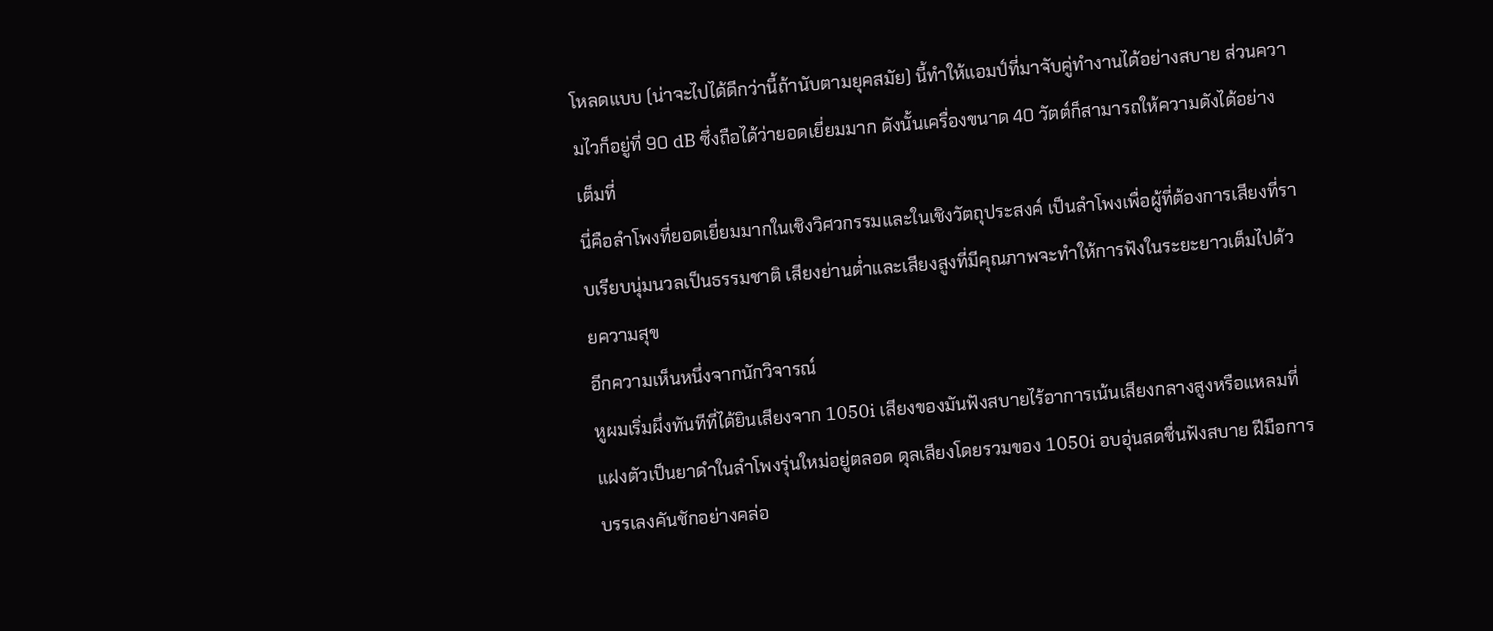โหลดแบบ (น่าจะไปได้ดีกว่านี้ถ้านับตามยุคสมัย) นี้ทำให้แอมป์ที่มาจับคู่ทำงานได้อย่างสบาย ส่วนความไวก็อยู่ที่ 90 dB ซึ่งถือได้ว่ายอดเยี่ยมมาก ดังนั้นเครื่องขนาด 40 วัตต์ก็สามารถให้ความดังได้อย่างเต็มที่
นี่คือลำโพงที่ยอดเยี่ยมมากในเชิงวิศวกรรมและในเชิงวัตถุประสงค์ เป็นลำโพงเพื่อผู้ที่ต้องการเสียงที่ราบเรียบนุ่มนวลเป็นธรรมชาติ เสียงย่านต่ำและเสียงสูงที่มีคุณภาพจะทำให้การฟังในระยะยาวเต็มไปด้วยความสุข
อีกความเห็นหนึ่งจากนักวิจารณ์
หูผมเริ่มผึ่งทันทีที่ได้ยินเสียงจาก 1050i เสียงของมันฟังสบายไร้อาการเน้นเสียงกลางสูงหรือแหลมที่แฝงตัวเป็นยาดำในลำโพงรุ่นใหม่อยู่ตลอด ดุลเสียงโดยรวมของ 1050i อบอุ่นสดชื่นฟังสบาย ฝีมือการบรรเลงคันชักอย่างคล่อ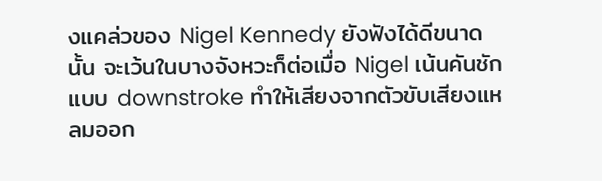งแคล่วของ Nigel Kennedy ยังฟังได้ดีขนาดนั้น จะเว้นในบางจังหวะก็ต่อเมื่อ Nigel เน้นคันชักแบบ downstroke ทำให้เสียงจากตัวขับเสียงแหลมออก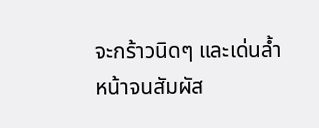จะกร้าวนิดๆ และเด่นล้ำหน้าจนสัมผัส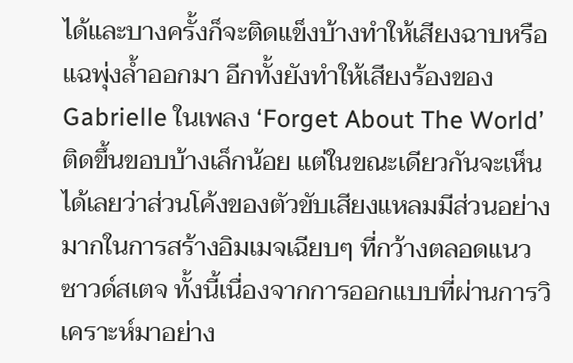ได้และบางครั้งก็จะติดแข็งบ้างทำให้เสียงฉาบหรือแฉพุ่งล้ำออกมา อีกทั้งยังทำให้เสียงร้องของ Gabrielle ในเพลง ‘Forget About The World’ ติดขึ้นขอบบ้างเล็กน้อย แต่ในขณะเดียวกันจะเห็นได้เลยว่าส่วนโค้งของตัวขับเสียงแหลมมีส่วนอย่างมากในการสร้างอิมเมจเฉียบๆ ที่กว้างตลอดแนวซาวด์สเตจ ทั้งนี้เนื่องจากการออกแบบที่ผ่านการวิเคราะห์มาอย่าง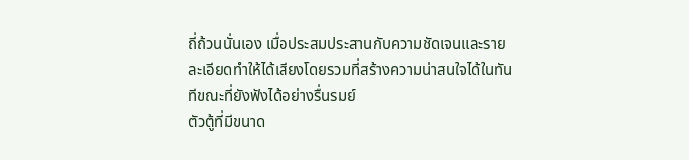ถี่ถ้วนนั่นเอง เมื่อประสมประสานกับความชัดเจนและรายละเอียดทำให้ได้เสียงโดยรวมที่สร้างความน่าสนใจได้ในทันทีขณะที่ยังฟังได้อย่างรื่นรมย์
ตัวตู้ที่มีขนาด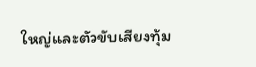ใหญ่และตัวขับเสียงทุ้ม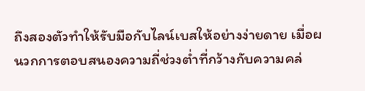ถึงสองตัวทำให้รับมือกับไลน์เบสให้อย่างง่ายดาย เมื่อผนวกการตอบสนองความถี่ช่วงต่ำที่กว้างกับความคล่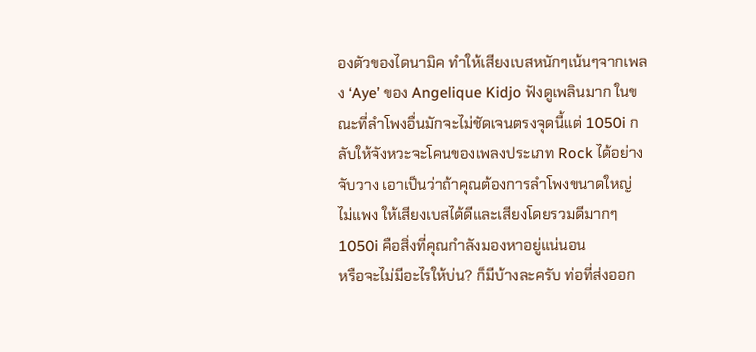องตัวของไดนามิค ทำให้เสียงเบสหนักๆเน้นๆจากเพลง ‘Aye’ ของ Angelique Kidjo ฟังดูเพลินมาก ในขณะที่ลำโพงอื่นมักจะไม่ชัดเจนตรงจุดนี้แต่ 1050i กลับให้จังหวะจะโคนของเพลงประเภท Rock ได้อย่างจับวาง เอาเป็นว่าถ้าคุณต้องการลำโพงขนาดใหญ่ ไม่แพง ให้เสียงเบสได้ดีและเสียงโดยรวมดีมากๆ 1050i คือสิ่งที่คุณกำลังมองหาอยู่แน่นอน
หรือจะไม่มีอะไรให้บ่น? ก็มีบ้างละครับ ท่อที่ส่งออก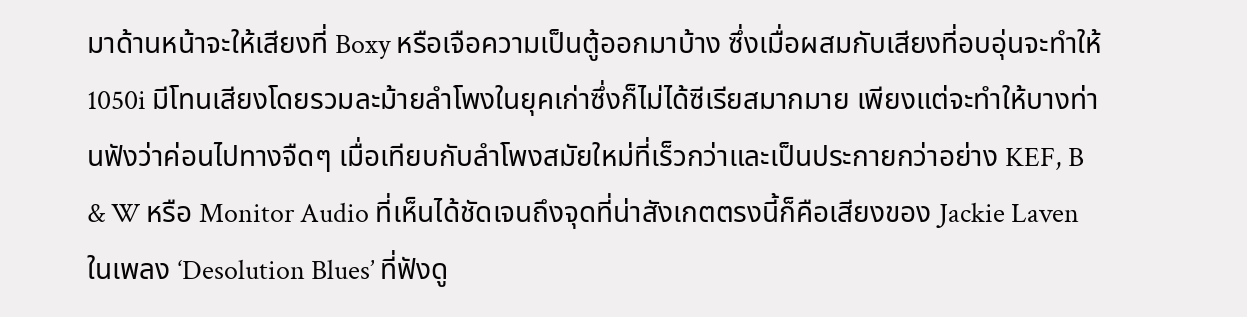มาด้านหน้าจะให้เสียงที่ Boxy หรือเจือความเป็นตู้ออกมาบ้าง ซึ่งเมื่อผสมกับเสียงที่อบอุ่นจะทำให้ 1050i มีโทนเสียงโดยรวมละม้ายลำโพงในยุคเก่าซึ่งก็ไม่ได้ซีเรียสมากมาย เพียงแต่จะทำให้บางท่านฟังว่าค่อนไปทางจืดๆ เมื่อเทียบกับลำโพงสมัยใหม่ที่เร็วกว่าและเป็นประกายกว่าอย่าง KEF, B & W หรือ Monitor Audio ที่เห็นได้ชัดเจนถึงจุดที่น่าสังเกตตรงนี้ก็คือเสียงของ Jackie Laven ในเพลง ‘Desolution Blues’ ที่ฟังดู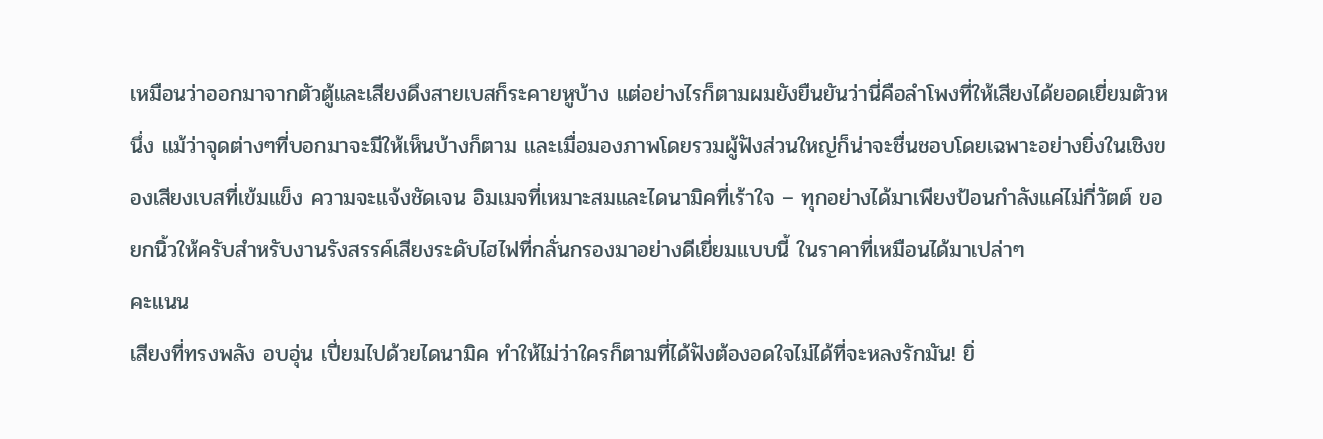เหมือนว่าออกมาจากตัวตู้และเสียงดึงสายเบสก็ระคายหูบ้าง แต่อย่างไรก็ตามผมยังยืนยันว่านี่คือลำโพงที่ให้เสียงได้ยอดเยี่ยมตัวหนึ่ง แม้ว่าจุดต่างๆที่บอกมาจะมีให้เห็นบ้างก็ตาม และเมื่อมองภาพโดยรวมผู้ฟังส่วนใหญ่ก็น่าจะชื่นชอบโดยเฉพาะอย่างยิ่งในเชิงของเสียงเบสที่เข้มแข็ง ความจะแจ้งชัดเจน อิมเมจที่เหมาะสมและไดนามิคที่เร้าใจ – ทุกอย่างได้มาเพียงป้อนกำลังแค่ไม่กี่วัตต์ ขอยกนิ้วให้ครับสำหรับงานรังสรรค์เสียงระดับไฮไฟที่กลั่นกรองมาอย่างดีเยี่ยมแบบนี้ ในราคาที่เหมือนได้มาเปล่าๆ
คะแนน
เสียงที่ทรงพลัง อบอุ่น เปี่ยมไปด้วยไดนามิค ทำให้ไม่ว่าใครก็ตามที่ได้ฟังต้องอดใจไม่ได้ที่จะหลงรักมัน! ยิ่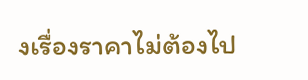งเรื่องราคาไม่ต้องไป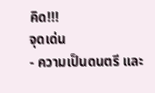คิด!!!
จุดเด่น
- ความเป็นดนตรี และ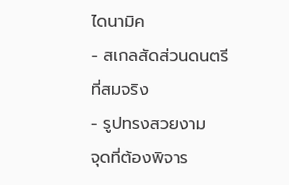ไดนามิค
- สเกลสัดส่วนดนตรีที่สมจริง
- รูปทรงสวยงาม
จุดที่ต้องพิจาร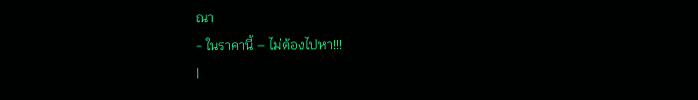ณา
- ในราคานี้ – ไม่ต้องไปหา!!!
|